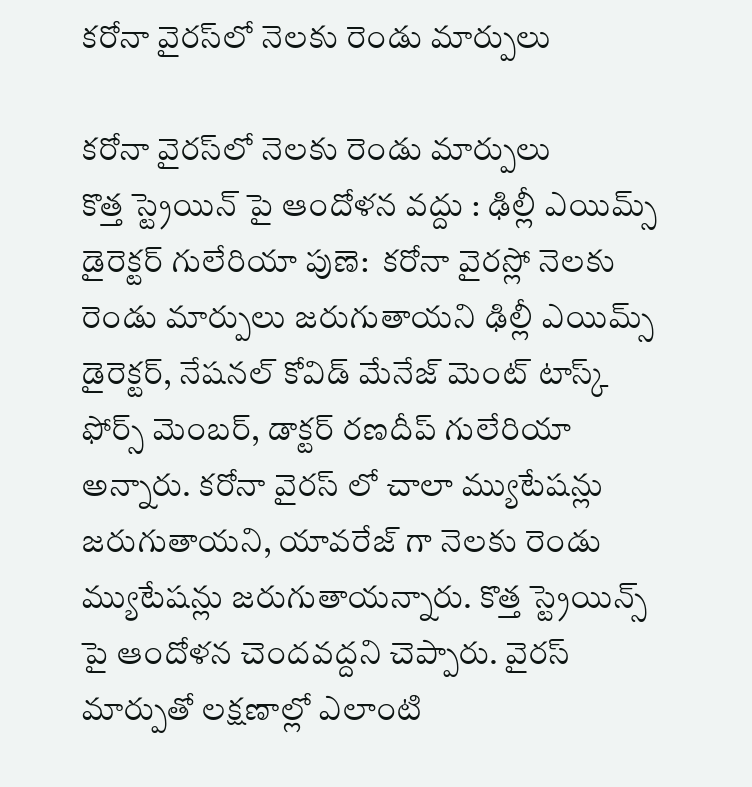కరోనా వైరస్‌లో నెలకు రెండు మార్పులు

కరోనా వైరస్‌లో నెలకు రెండు మార్పులు
కొత్త స్ట్రెయిన్ పై ఆందోళన వద్దు : ఢిల్లీ ఎయిమ్స్ డైరెక్టర్ గులేరియా పుణె:  కరోనా వైరస్లో నెలకు రెండు మార్పులు జరుగుతాయని ఢిల్లీ ఎయిమ్స్ డైరెక్టర్, నేషనల్ కోవిడ్ మేనేజ్ మెంట్ టాస్క్ ఫోర్స్ మెంబర్, డాక్టర్ రణదీప్ గులేరియా అన్నారు. కరోనా వైరస్ లో చాలా మ్యుటేషన్లు జరుగుతాయని, యావరేజ్ గా నెలకు రెండు మ్యుటేషన్లు జరుగుతాయన్నారు. కొత్త స్ట్రెయిన్స్ పై ఆందోళన చెందవద్దని చెప్పారు. వైరస్ మార్పుతో లక్షణాల్లో ఎలాంటి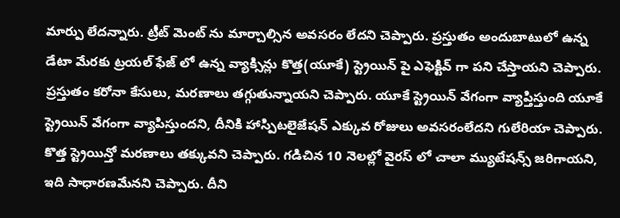మార్పు లేదన్నారు. ట్రీట్ మెంట్ ను మార్చాల్సిన అవసరం లేదని చెప్పారు. ప్రస్తుతం అందుబాటులో ఉన్న డేటా మేరకు ట్రయల్ ఫేజ్ లో ఉన్న వ్యాక్సిన్లు కొత్త(యూకే) స్ట్రెయిన్ పై ఎఫెక్టివ్ గా పని చేస్తాయని చెప్పారు. ప్రస్తుతం కరోనా కేసులు, మరణాలు తగ్గుతున్నాయని చెప్పారు. యూకే స్ట్రెయిన్ వేగంగా వ్యాప్తిస్తుంది యూకే స్ట్రెయిన్ వేగంగా వ్యాపిస్తుందని, దీనికి హాస్పిటలైజేషన్ ఎక్కువ రోజులు అవసరంలేదని గులేరియా చెప్పారు. కొత్త స్ట్రెయిన్తో మరణాలు తక్కువని చెప్పారు. గడిచిన 10 నెలల్లో వైరస్ లో చాలా మ్యుటేషన్స్ జరిగాయని, ఇది సాధారణమేనని చెప్పారు. దీని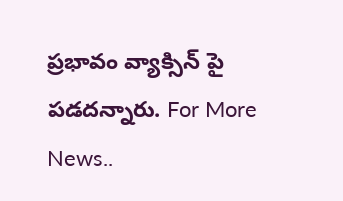ప్రభావం వ్యాక్సిన్ పై పడదన్నారు. For More News..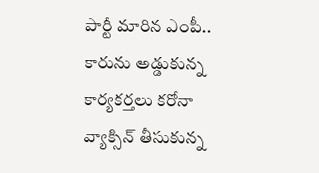పార్టీ మారిన ఎంపీ.. కారును అడ్డుకున్న కార్యకర్తలు కరోనా వ్యాక్సిన్ తీసుకున్న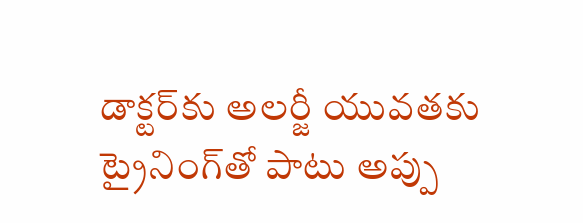డాక్టర్‌‌‌‌కు అలర్జీ యువతకు ట్రైనింగ్‌తో పాటు అప్పు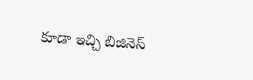కూడా ఇచ్చి బిజినెస్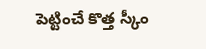పెట్టించే కొత్త స్కీం